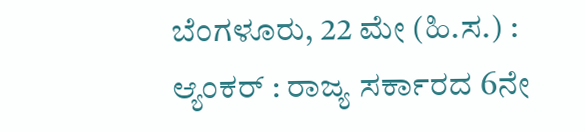ಬೆಂಗಳೂರು, 22 ಮೇ (ಹಿ.ಸ.) :
ಆ್ಯಂಕರ್ : ರಾಜ್ಯ ಸರ್ಕಾರದ 6ನೇ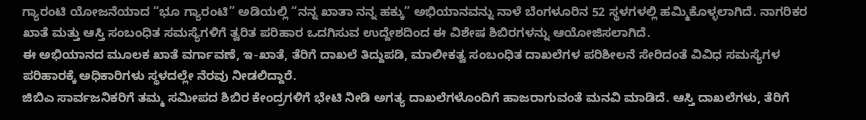ಗ್ಯಾರಂಟಿ ಯೋಜನೆಯಾದ “ಭೂ ಗ್ಯಾರಂಟಿ” ಅಡಿಯಲ್ಲಿ “ನನ್ನ ಖಾತಾ ನನ್ನ ಹಕ್ಕು” ಅಭಿಯಾನವನ್ನು ನಾಳೆ ಬೆಂಗಳೂರಿನ 52 ಸ್ಥಳಗಳಲ್ಲಿ ಹಮ್ಮಿಕೊಳ್ಳಲಾಗಿದೆ. ನಾಗರಿಕರ ಖಾತೆ ಮತ್ತು ಆಸ್ತಿ ಸಂಬಂಧಿತ ಸಮಸ್ಯೆಗಳಿಗೆ ತ್ವರಿತ ಪರಿಹಾರ ಒದಗಿಸುವ ಉದ್ದೇಶದಿಂದ ಈ ವಿಶೇಷ ಶಿಬಿರಗಳನ್ನು ಆಯೋಜಿಸಲಾಗಿದೆ.
ಈ ಅಭಿಯಾನದ ಮೂಲಕ ಖಾತೆ ವರ್ಗಾವಣೆ, ಇ-ಖಾತೆ, ತೆರಿಗೆ ದಾಖಲೆ ತಿದ್ದುಪಡಿ, ಮಾಲೀಕತ್ವ ಸಂಬಂಧಿತ ದಾಖಲೆಗಳ ಪರಿಶೀಲನೆ ಸೇರಿದಂತೆ ವಿವಿಧ ಸಮಸ್ಯೆಗಳ ಪರಿಹಾರಕ್ಕೆ ಅಧಿಕಾರಿಗಳು ಸ್ಥಳದಲ್ಲೇ ನೆರವು ನೀಡಲಿದ್ದಾರೆ.
ಜಿಬಿಎ ಸಾರ್ವಜನಿಕರಿಗೆ ತಮ್ಮ ಸಮೀಪದ ಶಿಬಿರ ಕೇಂದ್ರಗಳಿಗೆ ಭೇಟಿ ನೀಡಿ ಅಗತ್ಯ ದಾಖಲೆಗಳೊಂದಿಗೆ ಹಾಜರಾಗುವಂತೆ ಮನವಿ ಮಾಡಿದೆ. ಆಸ್ತಿ ದಾಖಲೆಗಳು, ತೆರಿಗೆ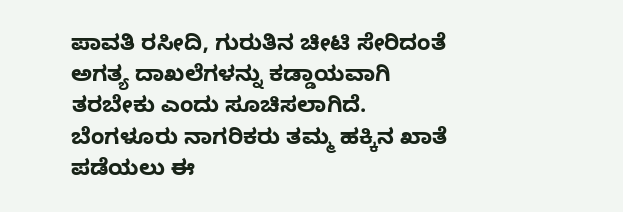ಪಾವತಿ ರಸೀದಿ, ಗುರುತಿನ ಚೀಟಿ ಸೇರಿದಂತೆ ಅಗತ್ಯ ದಾಖಲೆಗಳನ್ನು ಕಡ್ಡಾಯವಾಗಿ ತರಬೇಕು ಎಂದು ಸೂಚಿಸಲಾಗಿದೆ.
ಬೆಂಗಳೂರು ನಾಗರಿಕರು ತಮ್ಮ ಹಕ್ಕಿನ ಖಾತೆ ಪಡೆಯಲು ಈ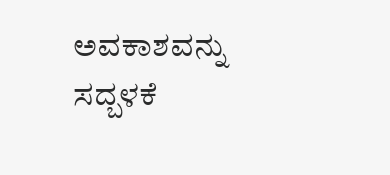ಅವಕಾಶವನ್ನು ಸದ್ಬಳಕೆ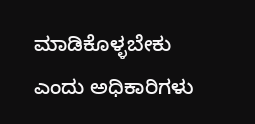ಮಾಡಿಕೊಳ್ಳಬೇಕು ಎಂದು ಅಧಿಕಾರಿಗಳು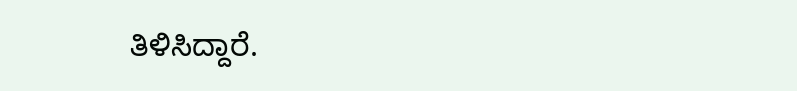ತಿಳಿಸಿದ್ದಾರೆ.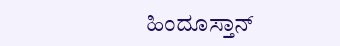ಹಿಂದೂಸ್ತಾನ್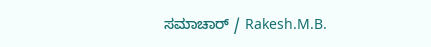ಸಮಾಚಾರ್ / Rakesh.M.B.